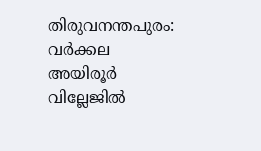തിരുവനന്തപുരം: വര്‍ക്കല അയിരൂര്‍ വില്ലേജില്‍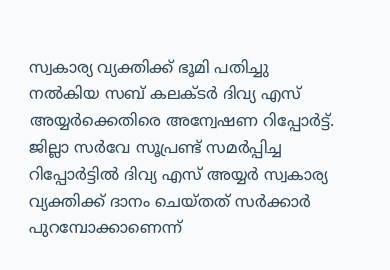സ്വകാര്യ വ്യക്തിക്ക് ഭൂമി പതിച്ചു നല്‍കിയ സബ് കലക്ടര്‍ ദിവ്യ എസ് അയ്യര്‍ക്കെതിരെ അന്വേഷണ റിപ്പോര്‍ട്ട്. ജില്ലാ സര്‍വേ സൂപ്രണ്ട് സമര്‍പ്പിച്ച റിപ്പോര്‍ട്ടില്‍ ദിവ്യ എസ് അയ്യര്‍ സ്വകാര്യ വ്യക്തിക്ക് ദാനം ചെയ്തത് സര്‍ക്കാര്‍ പുറമ്പോക്കാണെന്ന്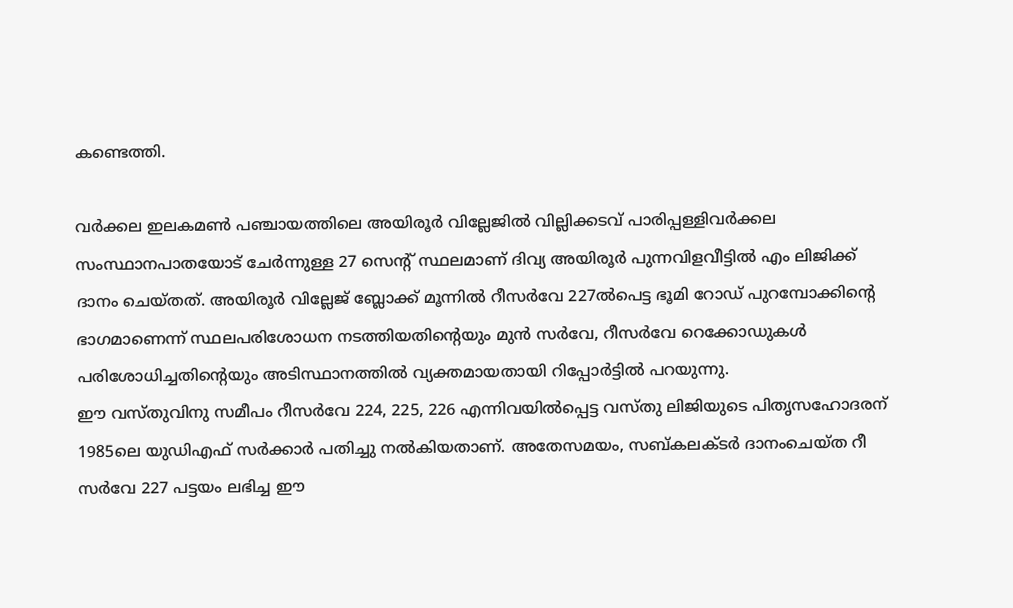കണ്ടെത്തി.

വര്‍ക്കല ഇലകമണ്‍ പഞ്ചായത്തിലെ അയിരൂര്‍ വില്ലേജില്‍ വില്ലിക്കടവ് പാരിപ്പള്ളിവര്‍ക്കല സംസ്ഥാനപാതയോട് ചേര്‍ന്നുള്ള 27 സെന്റ് സ്ഥലമാണ് ദിവ്യ അയിരൂര്‍ പുന്നവിളവീട്ടില്‍ എം ലിജിക്ക് ദാനം ചെയ്തത്. അയിരൂര്‍ വില്ലേജ് ബ്ലോക്ക് മൂന്നില്‍ റീസര്‍വേ 227ല്‍പെട്ട ഭൂമി റോഡ് പുറമ്പോക്കിന്റെ ഭാഗമാണെന്ന് സ്ഥലപരിശോധന നടത്തിയതിന്റെയും മുന്‍ സര്‍വേ, റീസര്‍വേ റെക്കോഡുകള്‍ പരിശോധിച്ചതിന്റെയും അടിസ്ഥാനത്തില്‍ വ്യക്തമായതായി റിപ്പോര്‍ട്ടില്‍ പറയുന്നു.
ഈ വസ്തുവിനു സമീപം റീസര്‍വേ 224, 225, 226 എന്നിവയില്‍പ്പെട്ട വസ്തു ലിജിയുടെ പിതൃസഹോദരന് 1985ലെ യുഡിഎഫ് സര്‍ക്കാര്‍ പതിച്ചു നല്‍കിയതാണ്. അതേസമയം, സബ്കലക്ടര്‍ ദാനംചെയ്ത റീ സര്‍വേ 227 പട്ടയം ലഭിച്ച ഈ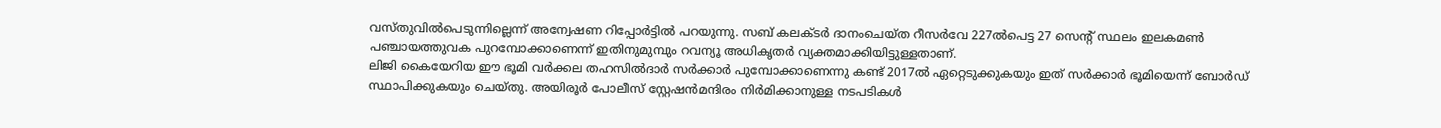വസ്തുവില്‍പെടുന്നില്ലെന്ന് അന്വേഷണ റിപ്പോര്‍ട്ടില്‍ പറയുന്നു. സബ് കലക്ടര്‍ ദാനംചെയ്ത റീസര്‍വേ 227ല്‍പെട്ട 27 സെന്റ് സ്ഥലം ഇലകമണ്‍ പഞ്ചായത്തുവക പുറമ്പോക്കാണെന്ന് ഇതിനുമുമ്പും റവന്യൂ അധികൃതര്‍ വ്യക്തമാക്കിയിട്ടുള്ളതാണ്.
ലിജി കൈയേറിയ ഈ ഭൂമി വര്‍ക്കല തഹസില്‍ദാര്‍ സര്‍ക്കാര്‍ പുമ്പോക്കാണെന്നു കണ്ട് 2017ല്‍ ഏറ്റെടുക്കുകയും ഇത് സര്‍ക്കാര്‍ ഭൂമിയെന്ന് ബോര്‍ഡ് സ്ഥാപിക്കുകയും ചെയ്തു. അയിരൂര്‍ പോലീസ് സ്റ്റേഷന്‍മന്ദിരം നിര്‍മിക്കാനുള്ള നടപടികള്‍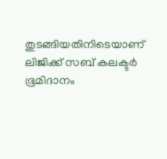തുടങ്ങിയതിനിടെയാണ് ലിജിക്ക് സബ് കലക്ടര്‍ ഭൂമിദാനം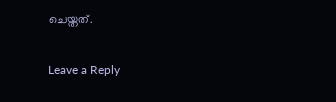ചെയ്തത്.

Leave a Reply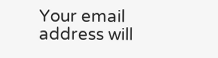Your email address will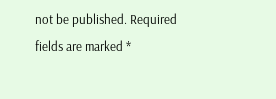not be published. Required fields are marked *